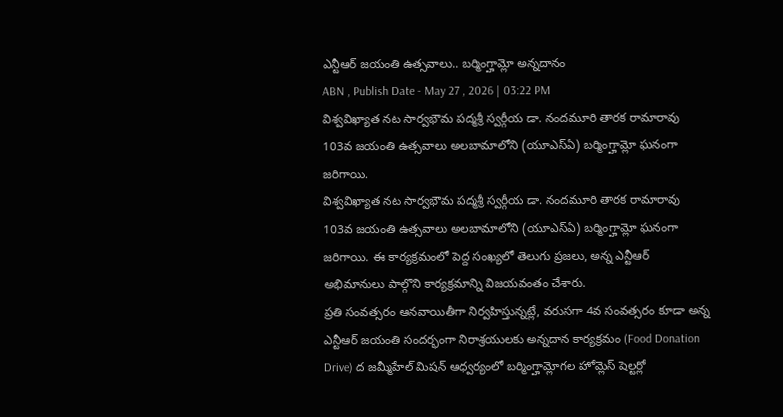ఎన్టీఆర్ జయంతి ఉత్సవాలు.. బర్మింగ్హామ్లో అన్నదానం
ABN , Publish Date - May 27 , 2026 | 03:22 PM
విశ్వవిఖ్యాత నట సార్వభౌమ పద్మశ్రీ స్వర్గీయ డా. నందమూరి తారక రామారావు 103వ జయంతి ఉత్సవాలు అలబామాలోని (యూఎస్ఏ) బర్మింగ్హామ్లో ఘనంగా జరిగాయి.
విశ్వవిఖ్యాత నట సార్వభౌమ పద్మశ్రీ స్వర్గీయ డా. నందమూరి తారక రామారావు 103వ జయంతి ఉత్సవాలు అలబామాలోని (యూఎస్ఏ) బర్మింగ్హామ్లో ఘనంగా జరిగాయి. ఈ కార్యక్రమంలో పెద్ద సంఖ్యలో తెలుగు ప్రజలు, అన్న ఎన్టీఆర్ అభిమానులు పాల్గొని కార్యక్రమాన్ని విజయవంతం చేశారు.
ప్రతి సంవత్సరం ఆనవాయితీగా నిర్వహిస్తున్నట్లే, వరుసగా 4వ సంవత్సరం కూడా అన్న ఎన్టీఆర్ జయంతి సందర్భంగా నిరాశ్రయులకు అన్నదాన కార్యక్రమం (Food Donation Drive) ద జమ్మీహేల్ మిషన్ ఆధ్వర్యంలో బర్మింగ్హామ్లోగల హోమ్లెస్ షెల్టర్లో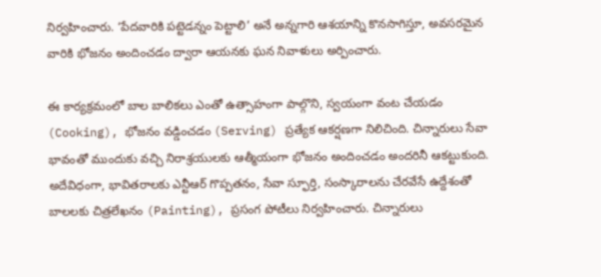నిర్వహించారు. ‘పేదవారికి పట్టెడన్నం పెట్టాలి’ అనే అన్నగారి ఆశయాన్ని కొనసాగిస్తూ, అవసరమైన వారికి భోజనం అందించడం ద్వారా ఆయనకు ఘన నివాళులు అర్పించారు.

ఈ కార్యక్రమంలో బాల బాలికలు ఎంతో ఉత్సాహంగా పాల్గొని, స్వయంగా వంట చేయడం (Cooking), భోజనం వడ్డించడం (Serving) ప్రత్యేక ఆకర్షణగా నిలిచింది. చిన్నారులు సేవా భావంతో ముందుకు వచ్చి నిరాశ్రయులకు ఆత్మీయంగా భోజనం అందించడం అందరినీ ఆకట్టుకుంది.
అదేవిధంగా, భావితరాలకు ఎన్టీఆర్ గొప్పతనం, సేవా స్ఫూర్తి, సంస్కారాలను చేరవేసే ఉద్దేశంతో బాలలకు చిత్రలేఖనం (Painting), ప్రసంగ పోటీలు నిర్వహించారు. చిన్నారులు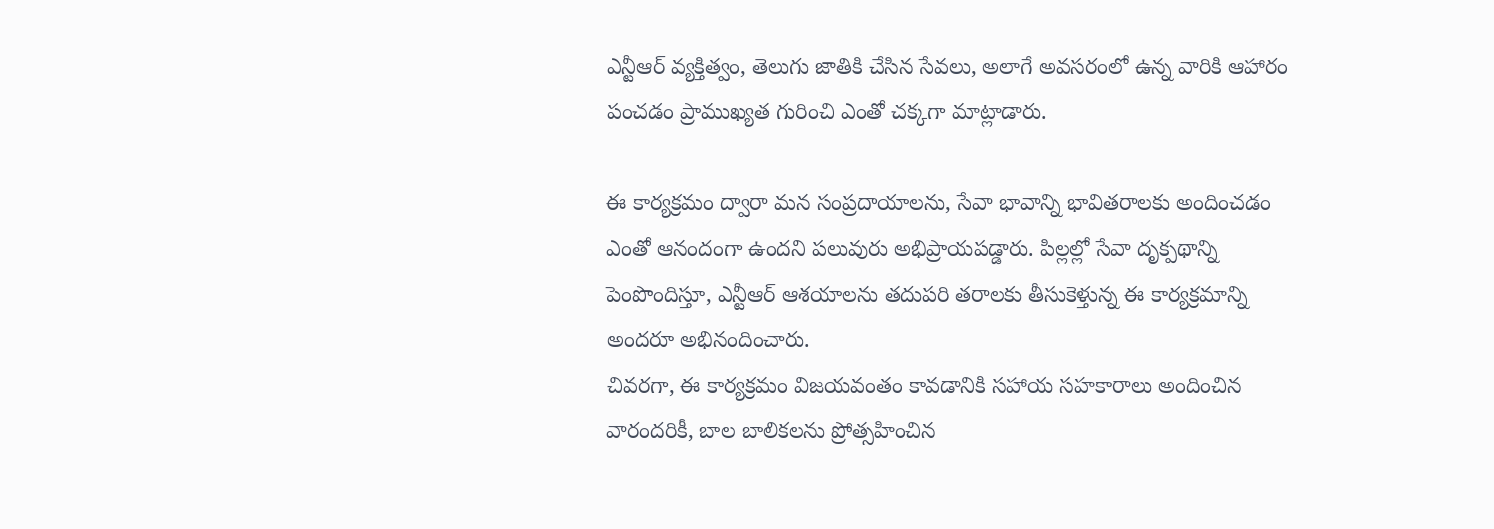ఎన్టీఆర్ వ్యక్తిత్వం, తెలుగు జాతికి చేసిన సేవలు, అలాగే అవసరంలో ఉన్న వారికి ఆహారం పంచడం ప్రాముఖ్యత గురించి ఎంతో చక్కగా మాట్లాడారు.

ఈ కార్యక్రమం ద్వారా మన సంప్రదాయాలను, సేవా భావాన్ని భావితరాలకు అందించడం ఎంతో ఆనందంగా ఉందని పలువురు అభిప్రాయపడ్డారు. పిల్లల్లో సేవా దృక్పథాన్ని పెంపొందిస్తూ, ఎన్టీఆర్ ఆశయాలను తదుపరి తరాలకు తీసుకెళ్తున్న ఈ కార్యక్రమాన్ని అందరూ అభినందించారు.
చివరగా, ఈ కార్యక్రమం విజయవంతం కావడానికి సహాయ సహకారాలు అందించిన వారందరికీ, బాల బాలికలను ప్రోత్సహించిన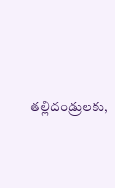తల్లిదండ్రులకు,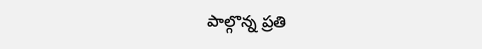పాల్గొన్న ప్రతి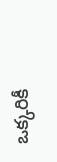ఒక్కరికీ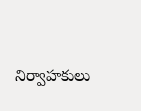నిర్వాహకులు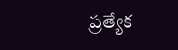ప్రత్యేక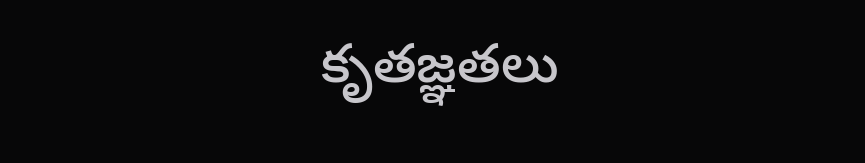కృతజ్ఞతలు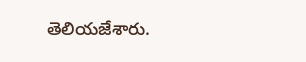తెలియజేశారు.